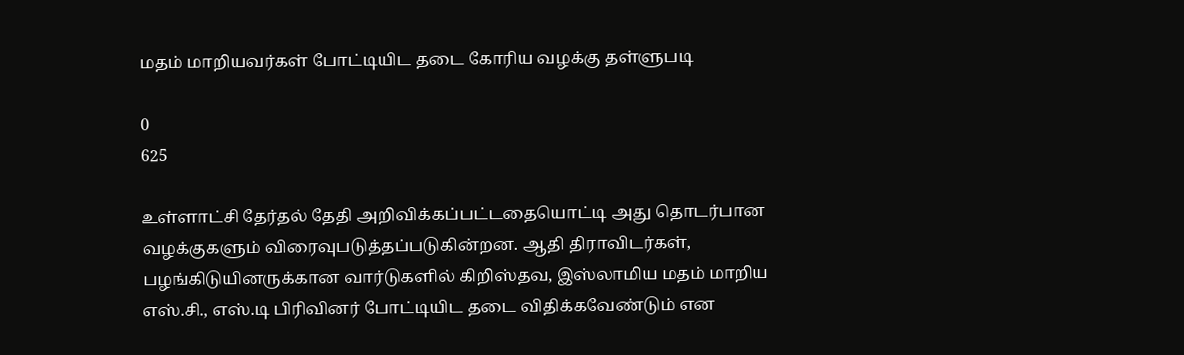மதம் மாறியவர்கள் போட்டியிட தடை கோரிய வழக்கு தள்ளுபடி

0
625

உள்ளாட்சி தேர்தல் தேதி அறிவிக்கப்பட்டதையொட்டி அது தொடர்பான வழக்குகளும் விரைவுபடுத்தப்படுகின்றன. ஆதி திராவிடர்கள், பழங்கிடுயினருக்கான வார்டுகளில் கிறிஸ்தவ, இஸ்லாமிய மதம் மாறிய எஸ்.சி., எஸ்.டி பிரிவினர் போட்டியிட தடை விதிக்கவேண்டும் என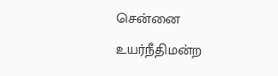சென்னை உயர்நீதிமன்ற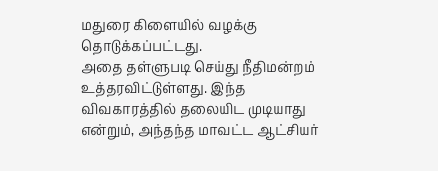மதுரை கிளையில் வழக்கு தொடுக்கப்பட்டது.
அதை தள்ளுபடி செய்து நீதிமன்றம் உத்தரவிட்டுள்ளது. இந்த விவகாரத்தில் தலையிட முடியாது என்றும், அந்தந்த மாவட்ட ஆட்சியர்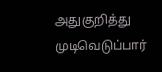அதுகுறித்து முடிவெடுப்பார்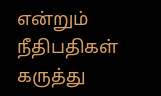என்றும் நீதிபதிகள் கருத்து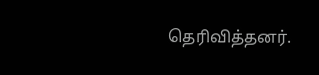தெரிவித்தனர்.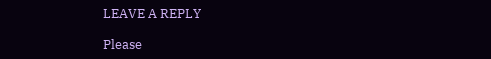LEAVE A REPLY

Please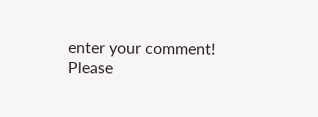enter your comment!
Please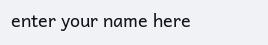enter your name here